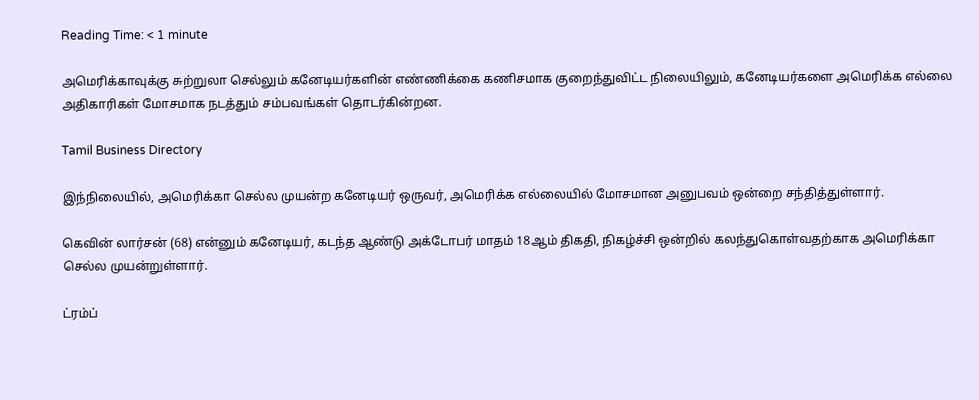Reading Time: < 1 minute

அமெரிக்காவுக்கு சுற்றுலா செல்லும் கனேடியர்களின் எண்ணிக்கை கணிசமாக குறைந்துவிட்ட நிலையிலும், கனேடியர்களை அமெரிக்க எல்லை அதிகாரிகள் மோசமாக நடத்தும் சம்பவங்கள் தொடர்கின்றன.

Tamil Business Directory

இந்நிலையில், அமெரிக்கா செல்ல முயன்ற கனேடியர் ஒருவர், அமெரிக்க எல்லையில் மோசமான அனுபவம் ஒன்றை சந்தித்துள்ளார்.

கெவின் லார்சன் (68) என்னும் கனேடியர், கடந்த ஆண்டு அக்டோபர் மாதம் 18ஆம் திகதி, நிகழ்ச்சி ஒன்றில் கலந்துகொள்வதற்காக அமெரிக்கா செல்ல முயன்றுள்ளார்.

ட்ரம்ப்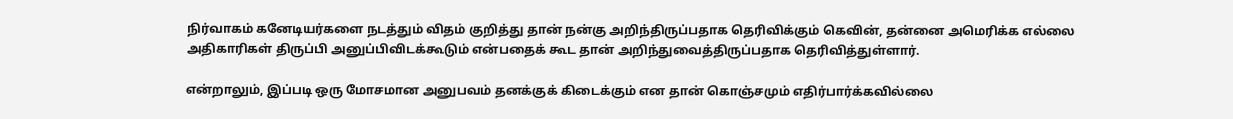நிர்வாகம் கனேடியர்களை நடத்தும் விதம் குறித்து தான் நன்கு அறிந்திருப்பதாக தெரிவிக்கும் கெவின், தன்னை அமெரிக்க எல்லை அதிகாரிகள் திருப்பி அனுப்பிவிடக்கூடும் என்பதைக் கூட தான் அறிந்துவைத்திருப்பதாக தெரிவித்துள்ளார்.

என்றாலும், இப்படி ஒரு மோசமான அனுபவம் தனக்குக் கிடைக்கும் என தான் கொஞ்சமும் எதிர்பார்க்கவில்லை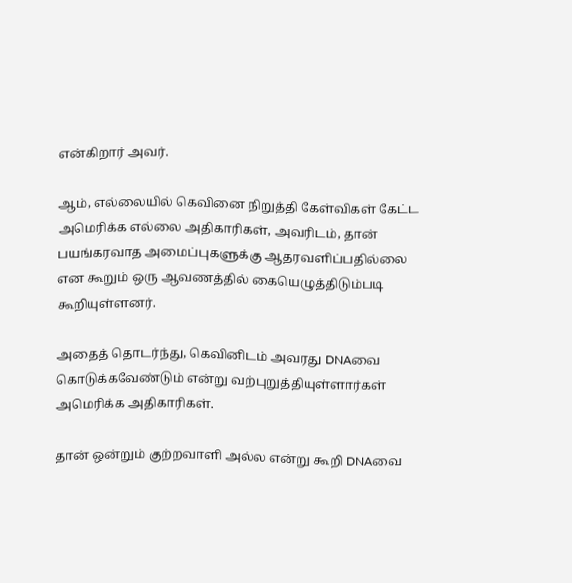என்கிறார் அவர்.

ஆம், எல்லையில் கெவினை நிறுத்தி கேள்விகள் கேட்ட அமெரிக்க எல்லை அதிகாரிகள், அவரிடம், தான் பயங்கரவாத அமைப்புகளுக்கு ஆதரவளிப்பதில்லை என கூறும் ஒரு ஆவணத்தில் கையெழுத்திடும்படி கூறியுள்ளனர்.

அதைத் தொடர்ந்து, கெவினிடம் அவரது DNAவை கொடுக்கவேண்டும் என்று வற்புறுத்தியுள்ளார்கள் அமெரிக்க அதிகாரிகள்.

தான் ஒன்றும் குற்றவாளி அல்ல என்று கூறி DNAவை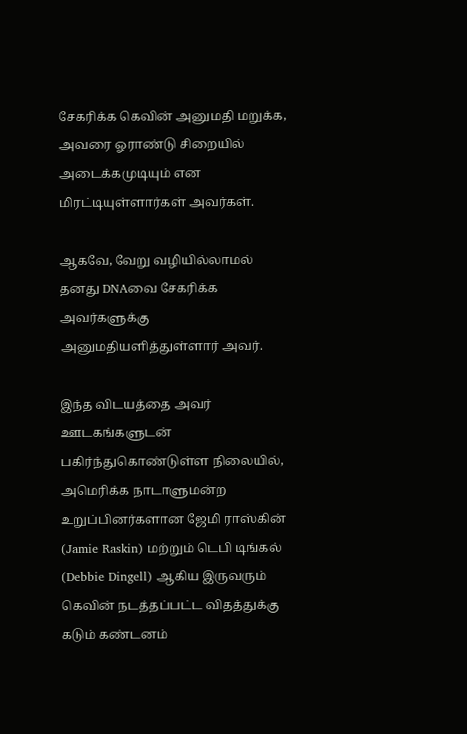சேகரிக்க கெவின் அனுமதி மறுக்க, அவரை ஓராண்டு சிறையில் அடைக்கமுடியும் என மிரட்டியுள்ளார்கள் அவர்கள்.

ஆகவே, வேறு வழியில்லாமல் தனது DNAவை சேகரிக்க அவர்களுக்கு அனுமதியளித்துள்ளார் அவர்.

இந்த விடயத்தை அவர் ஊடகங்களுடன் பகிர்ந்துகொண்டுள்ள நிலையில், அமெரிக்க நாடாளுமன்ற உறுப்பினர்களான ஜேமி ராஸ்கின் (Jamie Raskin) மற்றும் டெபி டிங்கல் (Debbie Dingell) ஆகிய இருவரும் கெவின் நடத்தப்பட்ட விதத்துக்கு கடும் கண்டனம்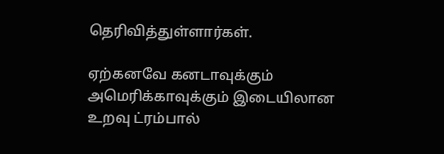தெரிவித்துள்ளார்கள்.

ஏற்கனவே கனடாவுக்கும் அமெரிக்காவுக்கும் இடையிலான உறவு ட்ரம்பால்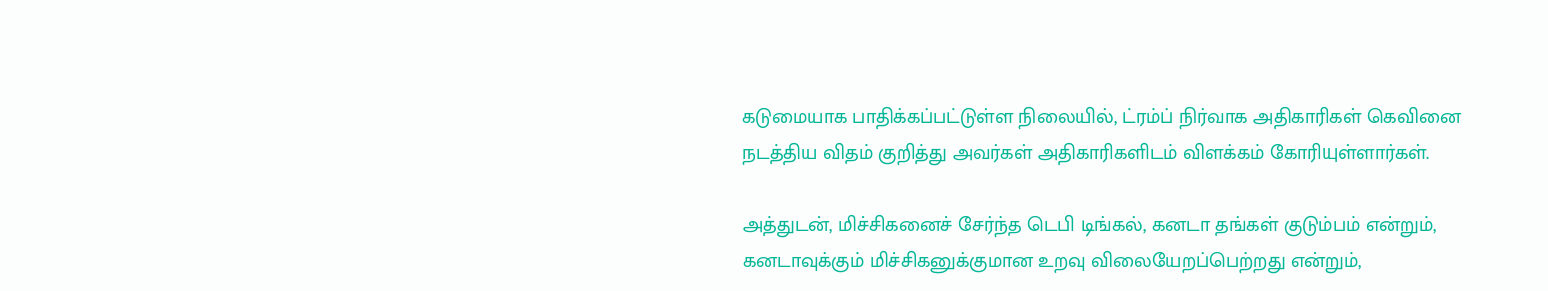கடுமையாக பாதிக்கப்பட்டுள்ள நிலையில், ட்ரம்ப் நிர்வாக அதிகாரிகள் கெவினை நடத்திய விதம் குறித்து அவர்கள் அதிகாரிகளிடம் விளக்கம் கோரியுள்ளார்கள்.

அத்துடன், மிச்சிகனைச் சேர்ந்த டெபி டிங்கல், கனடா தங்கள் குடும்பம் என்றும், கனடாவுக்கும் மிச்சிகனுக்குமான உறவு விலையேறப்பெற்றது என்றும்,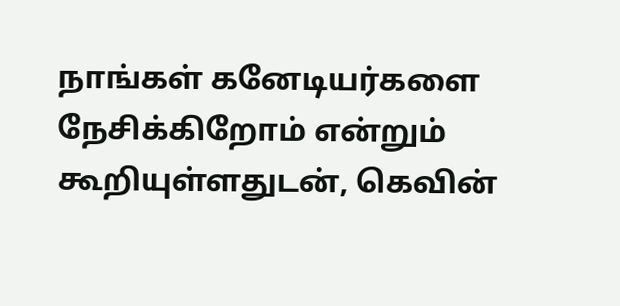நாங்கள் கனேடியர்களை நேசிக்கிறோம் என்றும் கூறியுள்ளதுடன், கெவின்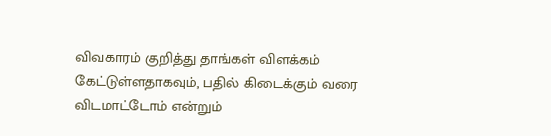விவகாரம் குறித்து தாங்கள் விளக்கம் கேட்டுள்ளதாகவும், பதில் கிடைக்கும் வரை விடமாட்டோம் என்றும்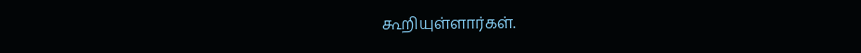கூறியுள்ளார்கள்.